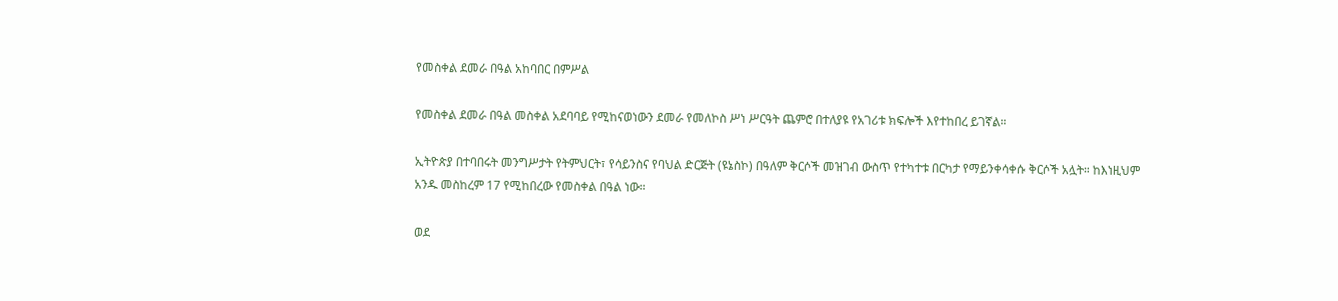የመስቀል ደመራ በዓል አከባበር በምሥል

የመስቀል ደመራ በዓል መስቀል አደባባይ የሚከናወነውን ደመራ የመለኮስ ሥነ ሥርዓት ጨምሮ በተለያዩ የአገሪቱ ክፍሎች እየተከበረ ይገኛል።

ኢትዮጵያ በተባበሩት መንግሥታት የትምህርት፣ የሳይንስና የባህል ድርጅት (ዩኔስኮ) በዓለም ቅርሶች መዝገብ ውስጥ የተካተቱ በርካታ የማይንቀሳቀሱ ቅርሶች አሏት። ከእነዚህም አንዱ መስከረም 17 የሚከበረው የመስቀል በዓል ነው።

ወደ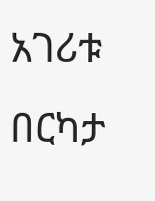አገሪቱ በርካታ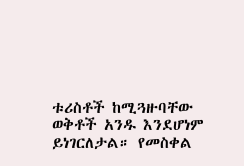ቱሪስቶች ከሚጓዙባቸው ወቅቶች አንዱ እንደሆነም ይነገርለታል። የመስቀል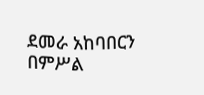ደመራ አከባበርን በምሥል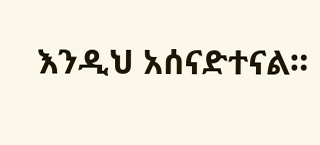እንዲህ አሰናድተናል።